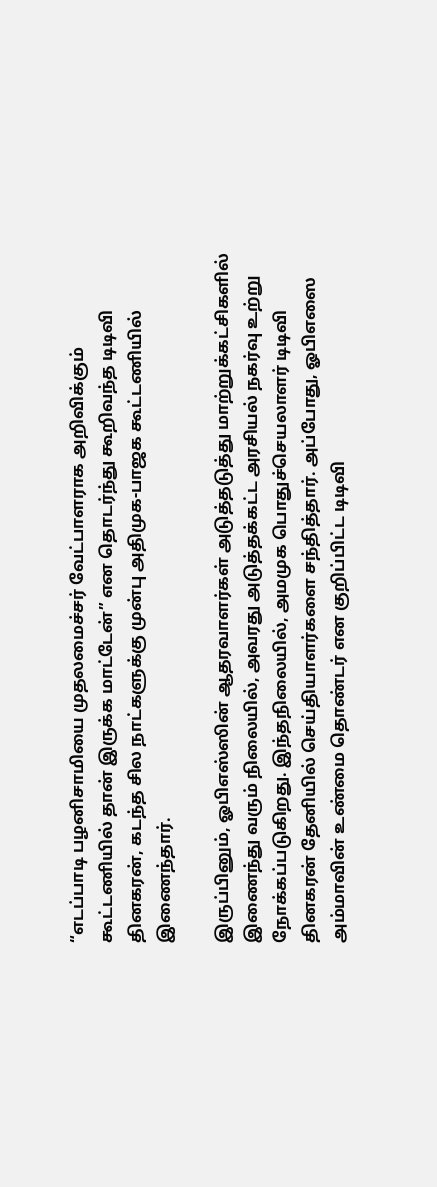“எடப்பாடி பழனிசாமியை முதலமைச்சர் வேட்பாளராக அறிவிக்கும் கூட்டணியில் தான் இருக்க மாட்டேன்” என தொடர்ந்து கூறிவந்த டிடிவி தினகரன், கடந்த சில நாட்களுக்கு முன்பு அதிமுக-பாஜக கூட்டணியில் இணைந்தார்.

இருப்பினும், ஓபிஎஸ்ஸின் ஆதரவாளர்கள் அடுத்தடுத்து மாற்றுக்கட்சிகளில் இணைந்து வரும் நிலையில், அவரது அடுத்தக்கட்ட அரசியல் நகர்வு உற்று நோக்கப்படுகிறது. இந்தநிலையில், அமமுக பொதுச்செயலாளர் டிடிவி தினகரன் தேனியில் செய்தியாளர்களை சந்தித்தார். அப்போது, ஓபிஎஸை அம்மாவின் உண்மை தொண்டர் என குறிப்பிட்ட டிடிவி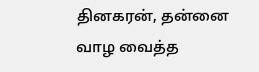தினகரன், தன்னை வாழ வைத்த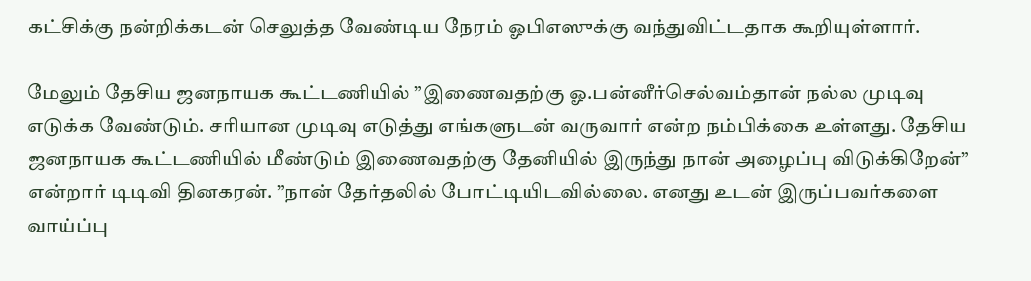கட்சிக்கு நன்றிக்கடன் செலுத்த வேண்டிய நேரம் ஓபிஎஸுக்கு வந்துவிட்டதாக கூறியுள்ளார்.

மேலும் தேசிய ஜனநாயக கூட்டணியில் ”இணைவதற்கு ஓ.பன்னீர்செல்வம்தான் நல்ல முடிவு எடுக்க வேண்டும். சரியான முடிவு எடுத்து எங்களுடன் வருவார் என்ற நம்பிக்கை உள்ளது. தேசிய ஜனநாயக கூட்டணியில் மீண்டும் இணைவதற்கு தேனியில் இருந்து நான் அழைப்பு விடுக்கிறேன்” என்றார் டிடிவி தினகரன். ”நான் தேர்தலில் போட்டியிடவில்லை. எனது உடன் இருப்பவர்களை வாய்ப்பு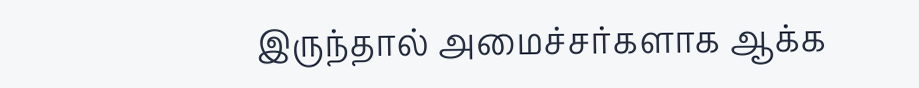இருந்தால் அமைச்சர்களாக ஆக்க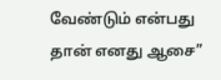வேண்டும் என்பது தான் எனது ஆசை”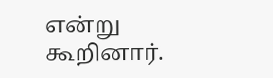என்று கூறினார்.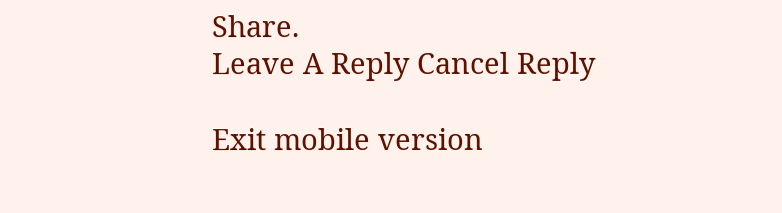Share.
Leave A Reply Cancel Reply

Exit mobile version